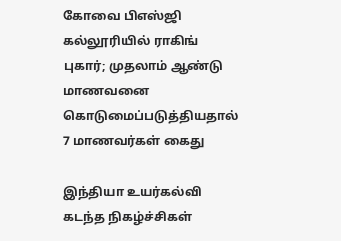கோவை பிஎஸ்ஜி கல்லூரியில் ராகிங் புகார்; முதலாம் ஆண்டு மாணவனை கொடுமைப்படுத்தியதால் 7 மாணவர்கள் கைது

இந்தியா உயர்கல்வி கடந்த நிகழ்ச்சிகள்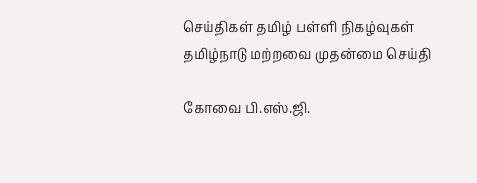செய்திகள் தமிழ் பள்ளி நிகழ்வுகள் தமிழ்நாடு மற்றவை முதன்மை செய்தி

கோவை பி.எஸ்.ஜி.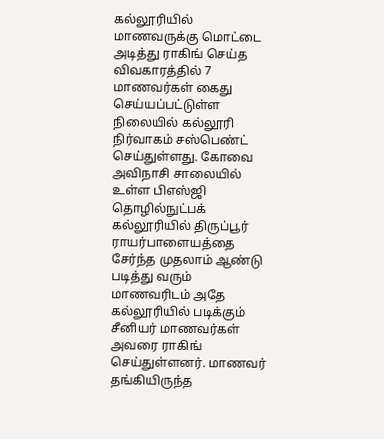கல்லூரியில் மாணவருக்கு மொட்டை அடித்து ராகிங் செய்த விவகாரத்தில் 7 மாணவர்கள் கைது செய்யப்பட்டுள்ள நிலையில் கல்லூரி நிர்வாகம் சஸ்பெண்ட் செய்துள்ளது. கோவை அவிநாசி சாலையில் உள்ள பிஎஸ்ஜி தொழில்நுட்பக் கல்லூரியில் திருப்பூர் ராயர்பாளையத்தை சேர்ந்த முதலாம் ஆண்டு படித்து வரும் மாணவரிடம் அதே கல்லூரியில் படிக்கும் சீனியர் மாணவர்கள் அவரை ராகிங் செய்துள்ளனர். மாணவர் தங்கியிருந்த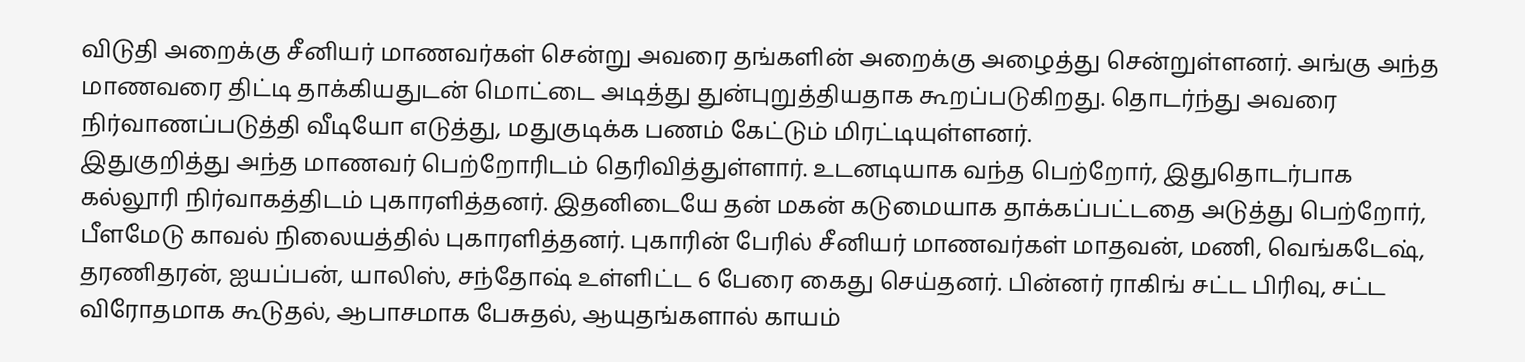விடுதி அறைக்கு சீனியர் மாணவர்கள் சென்று அவரை தங்களின் அறைக்கு அழைத்து சென்றுள்ளனர். அங்கு அந்த மாணவரை திட்டி தாக்கியதுடன் மொட்டை அடித்து துன்புறுத்தியதாக கூறப்படுகிறது. தொடர்ந்து அவரை நிர்வாணப்படுத்தி வீடியோ எடுத்து, மதுகுடிக்க பணம் கேட்டும் மிரட்டியுள்ளனர்.
இதுகுறித்து அந்த மாணவர் பெற்றோரிடம் தெரிவித்துள்ளார். உடனடியாக வந்த பெற்றோர், இதுதொடர்பாக கல்லூரி நிர்வாகத்திடம் புகாரளித்தனர். இதனிடையே தன் மகன் கடுமையாக தாக்கப்பட்டதை அடுத்து பெற்றோர், பீளமேடு காவல் நிலையத்தில் புகாரளித்தனர். புகாரின் பேரில் சீனியர் மாணவர்கள் மாதவன், மணி, வெங்கடேஷ், தரணிதரன், ஐயப்பன், யாலிஸ், சந்தோஷ் உள்ளிட்ட 6 பேரை கைது செய்தனர். பின்னர் ராகிங் சட்ட பிரிவு, சட்ட விரோதமாக கூடுதல், ஆபாசமாக பேசுதல், ஆயுதங்களால் காயம்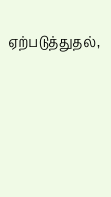ஏற்படுத்துதல்,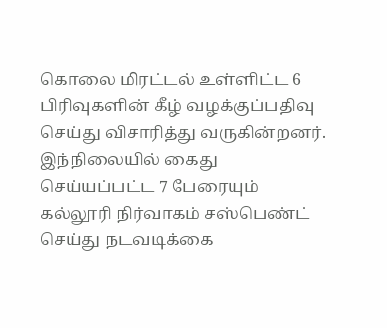கொலை மிரட்டல் உள்ளிட்ட 6 பிரிவுகளின் கீழ் வழக்குப்பதிவு செய்து விசாரித்து வருகின்றனர். இந்நிலையில் கைது செய்யப்பட்ட 7 பேரையும் கல்லூரி நிர்வாகம் சஸ்பெண்ட் செய்து நடவடிக்கை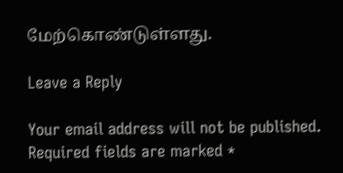மேற்கொண்டுள்ளது.

Leave a Reply

Your email address will not be published. Required fields are marked *